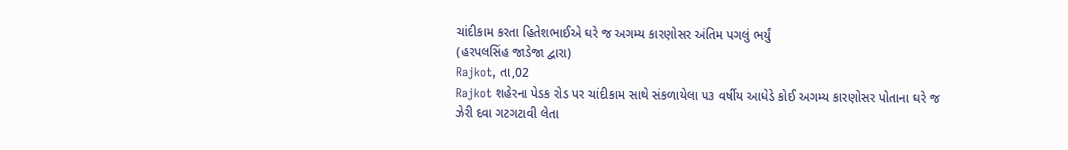ચાંદીકામ કરતા હિતેશભાઈએ ઘરે જ અગમ્ય કારણોસર અંતિમ પગલું ભર્યું
(હરપલસિંહ જાડેજા દ્વારા)
Rajkot, તા,02
Rajkot શહેરના પેડક રોડ પર ચાંદીકામ સાથે સંકળાયેલા ૫૩ વર્ષીય આધેડે કોઈ અગમ્ય કારણોસર પોતાના ઘરે જ ઝેરી દવા ગટગટાવી લેતા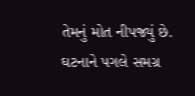તેમનું મોત નીપજ્યું છે. ઘટનાને પગલે સમગ્ર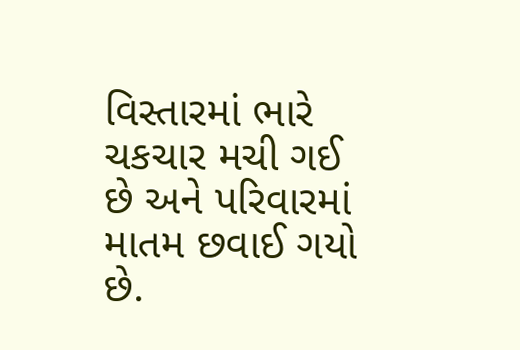વિસ્તારમાં ભારે ચકચાર મચી ગઈ છે અને પરિવારમાં માતમ છવાઈ ગયો છે.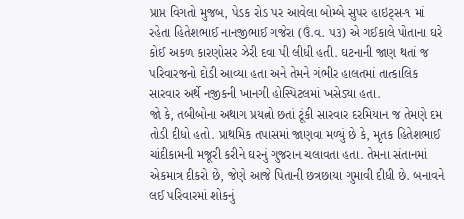પ્રાપ્ત વિગતો મુજબ, પેડક રોડ પર આવેલા બોમ્બે સુપર હાઇટ્સ-૧ માં રહેતા હિતેશભાઈ નાનજીભાઈ ગજેરા (ઉં.વ. ૫૩) એ ગઈકાલે પોતાના ઘરે કોઈ અકળ કારણોસર ઝેરી દવા પી લીધી હતી. ઘટનાની જાણ થતાં જ પરિવારજનો દોડી આવ્યા હતા અને તેમને ગંભીર હાલતમાં તાત્કાલિક સારવાર અર્થે નજીકની ખાનગી હોસ્પિટલમાં ખસેડ્યા હતા.
જો કે, તબીબોના અથાગ પ્રયત્નો છતાં ટૂંકી સારવાર દરમિયાન જ તેમણે દમ તોડી દીધો હતો. પ્રાથમિક તપાસમાં જાણવા મળ્યું છે કે, મૃતક હિતેશભાઈ ચાંદીકામની મજૂરી કરીને ઘરનું ગુજરાન ચલાવતા હતા. તેમના સંતાનમાં એકમાત્ર દીકરો છે, જેણે આજે પિતાની છત્રછાયા ગુમાવી દીધી છે. બનાવને લઈ પરિવારમાં શોકનું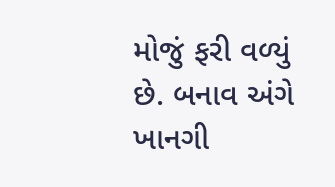મોજું ફરી વળ્યું છે. બનાવ અંગે ખાનગી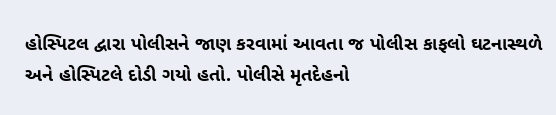હોસ્પિટલ દ્વારા પોલીસને જાણ કરવામાં આવતા જ પોલીસ કાફલો ઘટનાસ્થળે અને હોસ્પિટલે દોડી ગયો હતો. પોલીસે મૃતદેહનો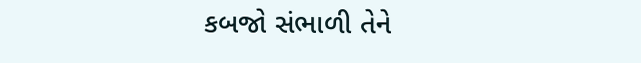કબજો સંભાળી તેને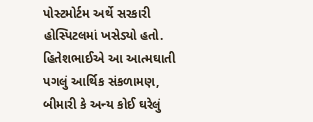પોસ્ટમોર્ટમ અર્થે સરકારી હોસ્પિટલમાં ખસેડ્યો હતો. હિતેશભાઈએ આ આત્મઘાતી પગલું આર્થિક સંકળામણ, બીમારી કે અન્ય કોઈ ઘરેલું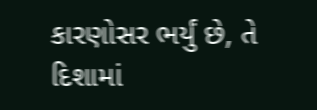કારણોસર ભર્યું છે, તે દિશામાં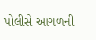પોલીસે આગળની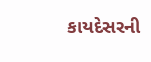કાયદેસરની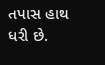તપાસ હાથ ધરી છે.